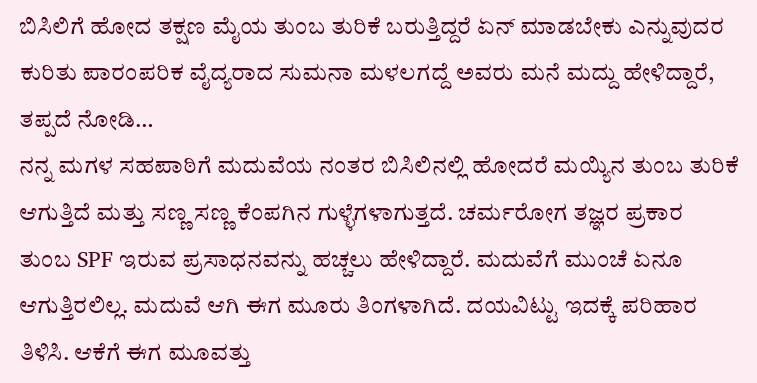ಬಿಸಿಲಿಗೆ ಹೋದ ತಕ್ಷಣ ಮೈಯ ತುಂಬ ತುರಿಕೆ ಬರುತ್ತಿದ್ದರೆ ಏನ್ ಮಾಡಬೇಕು ಎನ್ನುವುದರ ಕುರಿತು ಪಾರಂಪರಿಕ ವೈದ್ಯರಾದ ಸುಮನಾ ಮಳಲಗದ್ದೆ ಅವರು ಮನೆ ಮದ್ದು ಹೇಳಿದ್ದಾರೆ, ತಪ್ಪದೆ ನೋಡಿ…
ನನ್ನ ಮಗಳ ಸಹಪಾಠಿಗೆ ಮದುವೆಯ ನಂತರ ಬಿಸಿಲಿನಲ್ಲಿ ಹೋದರೆ ಮಯ್ಯಿನ ತುಂಬ ತುರಿಕೆ ಆಗುತ್ತಿದೆ ಮತ್ತು ಸಣ್ಣ ಸಣ್ಣ ಕೆಂಪಗಿನ ಗುಳ್ಳೆಗಳಾಗುತ್ತದೆ. ಚರ್ಮರೋಗ ತಜ್ಞರ ಪ್ರಕಾರ ತುಂಬ SPF ಇರುವ ಪ್ರಸಾಧನವನ್ನು ಹಚ್ಚಲು ಹೇಳಿದ್ದಾರೆ. ಮದುವೆಗೆ ಮುಂಚೆ ಏನೂ ಆಗುತ್ತಿರಲಿಲ್ಲ. ಮದುವೆ ಆಗಿ ಈಗ ಮೂರು ತಿಂಗಳಾಗಿದೆ. ದಯವಿಟ್ಟು ಇದಕ್ಕೆ ಪರಿಹಾರ ತಿಳಿಸಿ. ಆಕೆಗೆ ಈಗ ಮೂವತ್ತು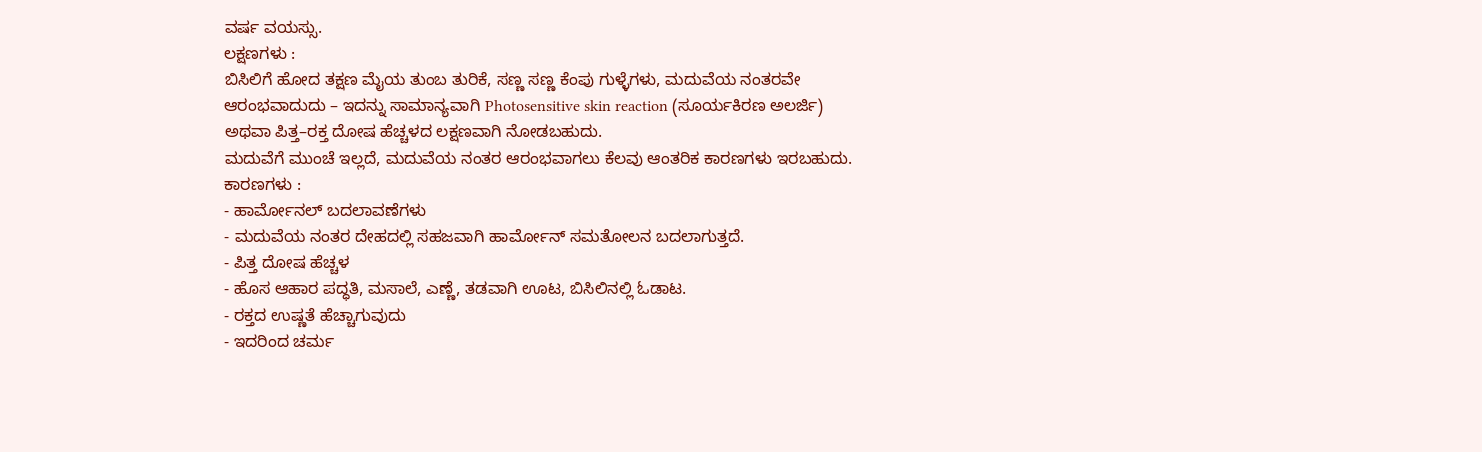ವರ್ಷ ವಯಸ್ಸು.
ಲಕ್ಷಣಗಳು :
ಬಿಸಿಲಿಗೆ ಹೋದ ತಕ್ಷಣ ಮೈಯ ತುಂಬ ತುರಿಕೆ, ಸಣ್ಣ ಸಣ್ಣ ಕೆಂಪು ಗುಳ್ಳೆಗಳು, ಮದುವೆಯ ನಂತರವೇ ಆರಂಭವಾದುದು – ಇದನ್ನು ಸಾಮಾನ್ಯವಾಗಿ Photosensitive skin reaction (ಸೂರ್ಯಕಿರಣ ಅಲರ್ಜಿ) ಅಥವಾ ಪಿತ್ತ–ರಕ್ತ ದೋಷ ಹೆಚ್ಚಳದ ಲಕ್ಷಣವಾಗಿ ನೋಡಬಹುದು.
ಮದುವೆಗೆ ಮುಂಚೆ ಇಲ್ಲದೆ, ಮದುವೆಯ ನಂತರ ಆರಂಭವಾಗಲು ಕೆಲವು ಆಂತರಿಕ ಕಾರಣಗಳು ಇರಬಹುದು.
ಕಾರಣಗಳು :
- ಹಾರ್ಮೋನಲ್ ಬದಲಾವಣೆಗಳು
- ಮದುವೆಯ ನಂತರ ದೇಹದಲ್ಲಿ ಸಹಜವಾಗಿ ಹಾರ್ಮೋನ್ ಸಮತೋಲನ ಬದಲಾಗುತ್ತದೆ.
- ಪಿತ್ತ ದೋಷ ಹೆಚ್ಚಳ
- ಹೊಸ ಆಹಾರ ಪದ್ಧತಿ, ಮಸಾಲೆ, ಎಣ್ಣೆ, ತಡವಾಗಿ ಊಟ, ಬಿಸಿಲಿನಲ್ಲಿ ಓಡಾಟ.
- ರಕ್ತದ ಉಷ್ಣತೆ ಹೆಚ್ಚಾಗುವುದು
- ಇದರಿಂದ ಚರ್ಮ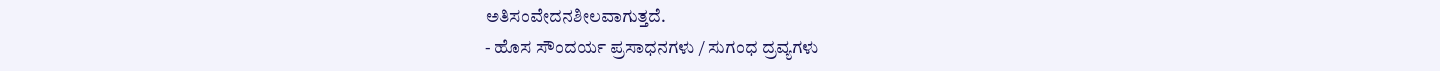ಅತಿಸಂವೇದನಶೀಲವಾಗುತ್ತದೆ.
- ಹೊಸ ಸೌಂದರ್ಯ ಪ್ರಸಾಧನಗಳು / ಸುಗಂಧ ದ್ರವ್ಯಗಳು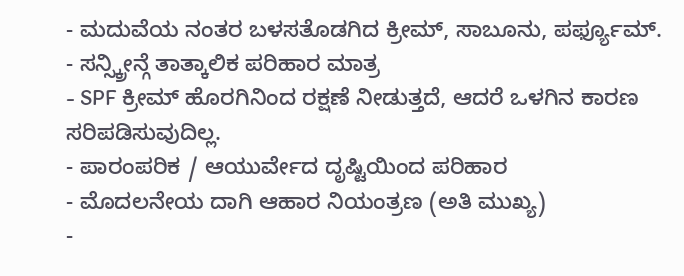- ಮದುವೆಯ ನಂತರ ಬಳಸತೊಡಗಿದ ಕ್ರೀಮ್, ಸಾಬೂನು, ಪರ್ಫ್ಯೂಮ್.
- ಸನ್ಸ್ಕ್ರೀನ್ಗೆ ತಾತ್ಕಾಲಿಕ ಪರಿಹಾರ ಮಾತ್ರ
- SPF ಕ್ರೀಮ್ ಹೊರಗಿನಿಂದ ರಕ್ಷಣೆ ನೀಡುತ್ತದೆ, ಆದರೆ ಒಳಗಿನ ಕಾರಣ ಸರಿಪಡಿಸುವುದಿಲ್ಲ.
- ಪಾರಂಪರಿಕ / ಆಯುರ್ವೇದ ದೃಷ್ಟಿಯಿಂದ ಪರಿಹಾರ
- ಮೊದಲನೇಯ ದಾಗಿ ಆಹಾರ ನಿಯಂತ್ರಣ (ಅತಿ ಮುಖ್ಯ)
-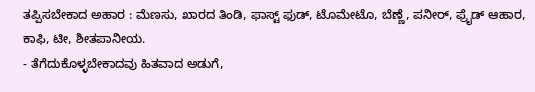ತಪ್ಪಿಸಬೇಕಾದ ಅಹಾರ : ಮೆಣಸು, ಖಾರದ ತಿಂಡಿ, ಫಾಸ್ಟ್ ಫುಡ್, ಟೊಮೇಟೊ, ಬೆಣ್ಣೆ, ಪನೀರ್, ಫ್ರೈಡ್ ಆಹಾರ, ಕಾಫಿ, ಟೀ, ಶೀತಪಾನೀಯ.
- ತೆಗೆದುಕೊಳ್ಳಬೇಕಾದವು ಹಿತವಾದ ಅಡುಗೆ,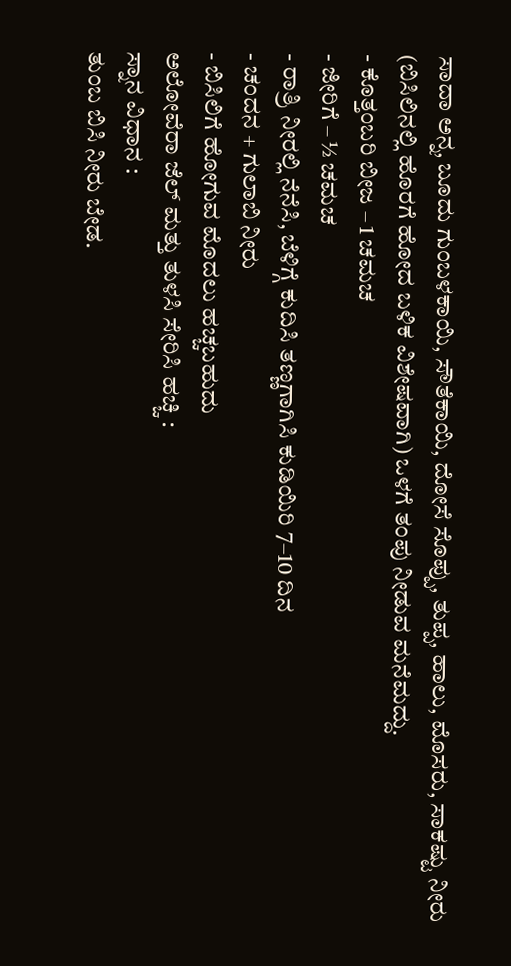ಸಾದಾ ಅನ್ನ, ಬೂದು ಗುಂಬಳಕಾಯಿ, ಸೌತೆಕಾಯಿ, ದೋಸೆ ಸೊಪ್ಪು, ತುಪ್ಪ, ಹಾಲು, ಮೊಸರು, ಸಾಕಷ್ಟು ನೀರು (ಬಿಸಿಲಿನಲ್ಲಿ ಹೊರಗೆ ಹೋದ ಬಳಿಕ ವಿಶೇಷವಾಗಿ) ಒಳಗೆ ತಂಪು ನೀಡುವ ಮನೆಮದ್ದು.
- ಕೊತ್ತಂಬರಿ ಬೀಜ – 1 ಚಮಚ
- ಜೀರಿಗೆ – ½ ಚಮಚ
- ರಾತ್ರಿ ನೀರಲ್ಲಿ ನೆನೆಸಿ, ಬೆಳಿಗ್ಗೆ ಕುದಿಸಿ ತಣ್ಣಗಾಗಿಸಿ ಕುಡಿಯಿರಿ 7–10 ದಿನ
- ಚಂದನ + ಗುಲಾಬಿ ನೀರು
- ಬಿಸಿಲಿಗೆ ಹೋಗುವ ಮೊದಲು ಹಚ್ಚಬಹುದು
ಅಲೋವೆರಾ ಜೆಲ್ ಮತ್ತು ತುಳಸಿ ಸೇರಿಸಿ ಹಚ್ಚಿ :
ಸ್ನಾನ ವಿಧಾನ :
ತುಂಬ ಬಿಸಿ ನೀರು ಬೇಡ.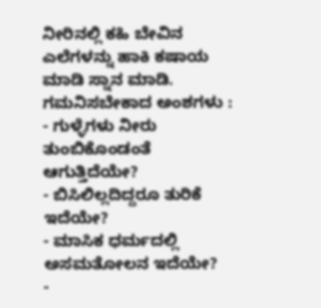ನೀರಿನಲ್ಲಿ ಕಹಿ ಬೇವಿನ ಎಲೆಗಳನ್ನು ಹಾಕಿ ಕಷಾಯ ಮಾಡಿ ಸ್ನಾನ ಮಾಡಿ.
ಗಮನಿಸಬೇಕಾದ ಅಂಶಗಳು :
- ಗುಳ್ಳೆಗಳು ನೀರು ತುಂಬಿಕೊಂಡಂತೆ ಆಗುತ್ತಿದೆಯೇ?
- ಬಿಸಿಲಿಲ್ಲದಿದ್ದರೂ ತುರಿಕೆ ಇದೆಯೇ?
- ಮಾಸಿಕ ಧರ್ಮದಲ್ಲಿ ಅಸಮತೋಲನ ಇದೆಯೇ?
-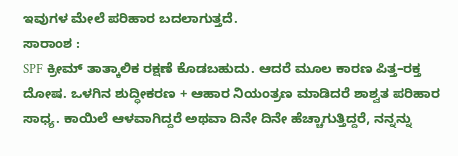ಇವುಗಳ ಮೇಲೆ ಪರಿಹಾರ ಬದಲಾಗುತ್ತದೆ.
ಸಾರಾಂಶ :
SPF ಕ್ರೀಮ್ ತಾತ್ಕಾಲಿಕ ರಕ್ಷಣೆ ಕೊಡಬಹುದು. ಆದರೆ ಮೂಲ ಕಾರಣ ಪಿತ್ತ–ರಕ್ತ ದೋಷ. ಒಳಗಿನ ಶುದ್ಧೀಕರಣ + ಆಹಾರ ನಿಯಂತ್ರಣ ಮಾಡಿದರೆ ಶಾಶ್ವತ ಪರಿಹಾರ ಸಾಧ್ಯ. ಕಾಯಿಲೆ ಆಳವಾಗಿದ್ದರೆ ಅಥವಾ ದಿನೇ ದಿನೇ ಹೆಚ್ಚಾಗುತ್ತಿದ್ದರೆ, ನನ್ನನ್ನು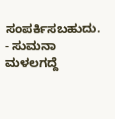ಸಂಪರ್ಕಿಸಬಹುದು.
- ಸುಮನಾ ಮಳಲಗದ್ದೆ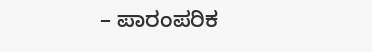– ಪಾರಂಪರಿಕ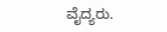ವೈದ್ಯರು.